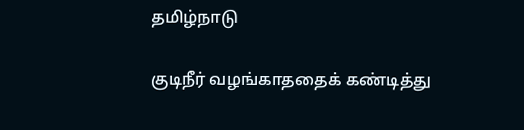தமிழ்நாடு

குடிநீர் வழங்காததைக் கண்டித்து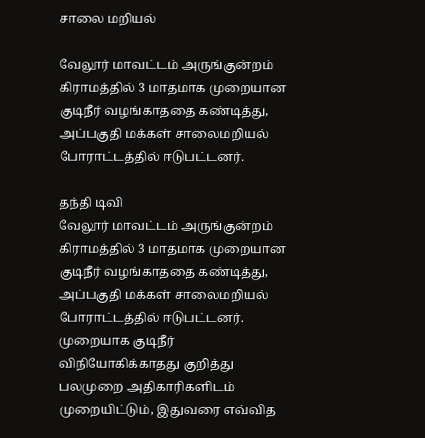சாலை மறியல்

வேலூர் மாவட்டம் அருங்குன்றம் கிராமத்தில் 3 மாதமாக முறையான குடிநீர் வழங்காததை கண்டித்து, அப்பகுதி மக்கள் சாலைமறியல் போராட்டத்தில் ஈடுபட்டனர்.

தந்தி டிவி
வேலூர் மாவட்டம் அருங்குன்றம் கிராமத்தில் 3 மாதமாக முறையான குடிநீர் வழங்காததை கண்டித்து, அப்பகுதி மக்கள் சாலைமறியல் போராட்டத்தில் ஈடுபட்டனர். முறையாக குடிநீர் விநியோகிக்காதது குறித்து பலமுறை அதிகாரிகளிடம் முறையிட்டும், இதுவரை எவ்வித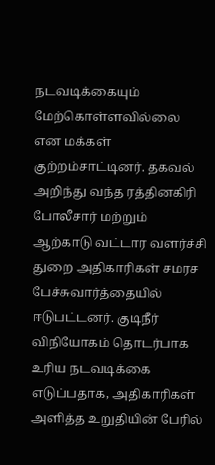நடவடிக்கையும் மேற்கொள்ளவில்லை என மக்கள் குற்றம்சாட்டினர். தகவல் அறிந்து வந்த ரத்தினகிரி போலீசார் மற்றும் ஆற்காடு வட்டார வளர்ச்சி துறை அதிகாரிகள் சமரச பேச்சுவார்த்தையில் ஈடுபட்டனர். குடிநீர் விநியோகம் தொடர்பாக உரிய நடவடிக்கை எடுப்பதாக, அதிகாரிகள் அளித்த உறுதியின் பேரில்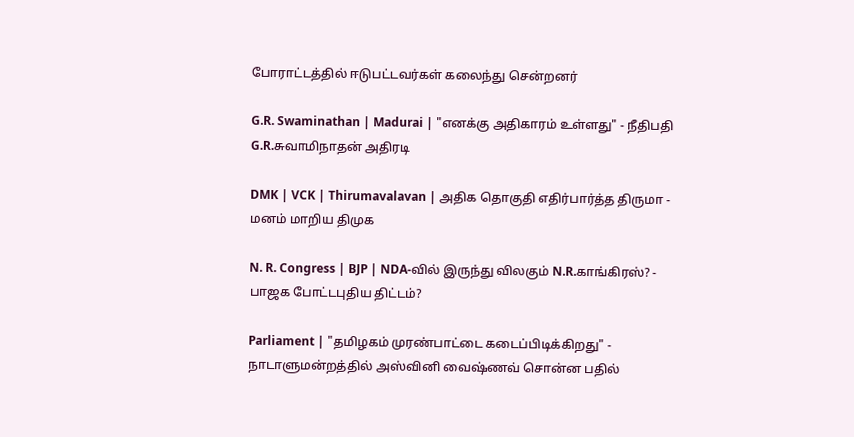போராட்டத்தில் ஈடுபட்டவர்கள் கலைந்து சென்றனர்

G.R. Swaminathan | Madurai | "எனக்கு அதிகாரம் உள்ளது" - நீதிபதி G.R.சுவாமிநாதன் அதிரடி

DMK | VCK | Thirumavalavan | அதிக தொகுதி எதிர்பார்த்த திருமா - மனம் மாறிய திமுக

N. R. Congress | BJP | NDA-வில் இருந்து விலகும் N.R.காங்கிரஸ்? - பாஜக போட்டபுதிய திட்டம்?

Parliament | "தமிழகம் முரண்பாட்டை கடைப்பிடிக்கிறது" - நாடாளுமன்றத்தில் அஸ்வினி வைஷ்ணவ் சொன்ன பதில்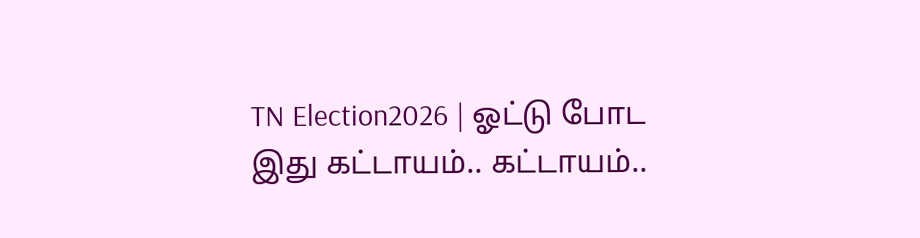TN Election2026 | ஓட்டு போட இது கட்டாயம்.. கட்டாயம்..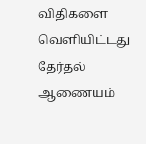விதிகளை வெளியிட்டது தேர்தல் ஆணையம்